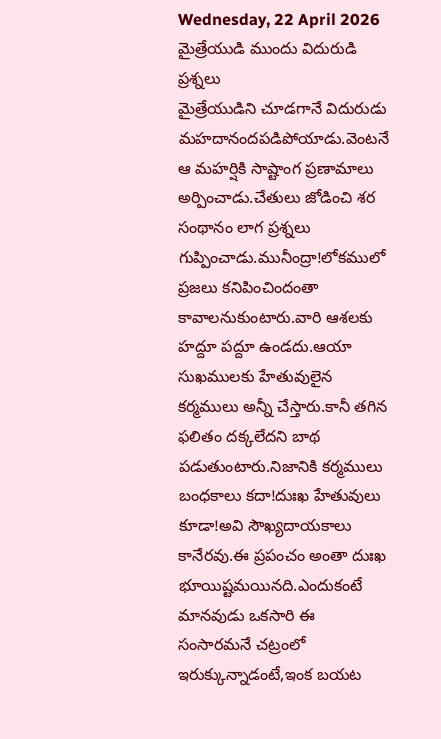Wednesday, 22 April 2026
మైత్రేయుడి ముందు విదురుడి ప్రశ్నలు
మైత్రేయుడిని చూడగానే విదురుడు మహదానందపడిపోయాడు.వెంటనే ఆ మహర్షికి సాష్టాంగ ప్రణామాలు అర్పించాడు.చేతులు జోడించి శర సంథానం లాగ ప్రశ్నలు గుప్పించాడు.మునీంద్రా!లోకములో ప్రజలు కనిపించిందంతా కావాలనుకుంటారు.వారి ఆశలకు హద్దూ పద్దూ ఉండదు.ఆయా సుఖములకు హేతువులైన కర్మములు అన్నీ చేస్తారు.కానీ తగిన ఫలితం దక్కలేదని బాథ పడుతుంటారు.నిజానికి కర్మములు బంధకాలు కదా!దుఃఖ హేతువులు కూడా!అవి సౌఖ్యదాయకాలు కానేరవు.ఈ ప్రపంచం అంతా దుఃఖ భూయిష్టమయినది.ఎందుకంటే మానవుడు ఒకసారి ఈ సంసారమనే చట్రంలో ఇరుక్కున్నాడంటే,ఇంక బయట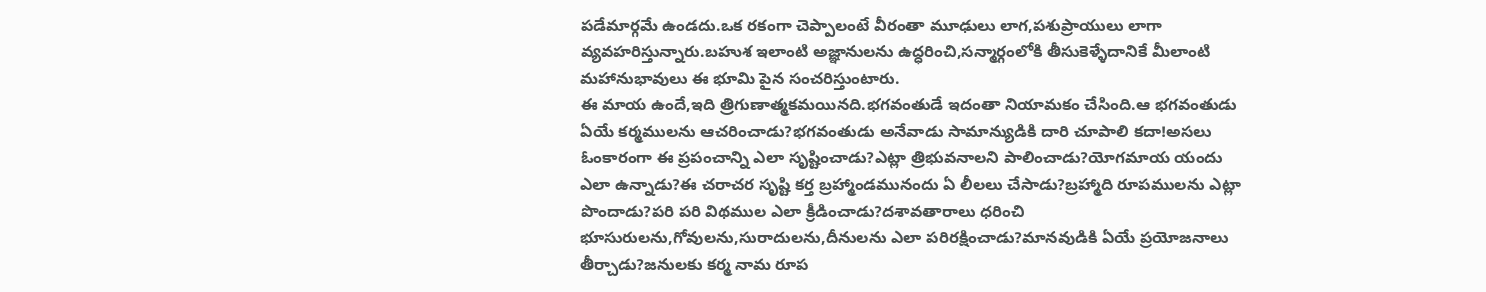పడేమార్గమే ఉండదు.ఒక రకంగా చెప్పాలంటే వీరంతా మూఢులు లాగ,పశుప్రాయులు లాగా వ్యవహరిస్తున్నారు.బహుశ ఇలాంటి అజ్ఞానులను ఉద్ధరించి,సన్మార్గంలోకి తీసుకెళ్ళేదానికే మీలాంటి మహానుభావులు ఈ భూమి పైన సంచరిస్తుంటారు.
ఈ మాయ ఉందే,ఇది త్రిగుణాత్మకమయినది.భగవంతుడే ఇదంతా నియామకం చేసింది.ఆ భగవంతుడు ఏయే కర్మములను ఆచరించాడు?భగవంతుడు అనేవాడు సామాన్యుడికి దారి చూపాలి కదా!అసలు ఓంకారంగా ఈ ప్రపంచాన్ని ఎలా సృష్టించాడు?ఎట్లా త్రిభువనాలని పాలించాడు?యోగమాయ యందు ఎలా ఉన్నాడు?ఈ చరాచర సృష్టి కర్త బ్రహ్మాండమునందు ఏ లీలలు చేసాడు?బ్రహ్మాది రూపములను ఎట్లా పొందాడు?పరి పరి విథముల ఎలా క్రీడించాడు?దశావతారాలు ధరించి భూసురులను,గోవులను,సురాదులను,దీనులను ఎలా పరిరక్షించాడు?మానవుడికి ఏయే ప్రయోజనాలు తీర్చాడు?జనులకు కర్మ నామ రూప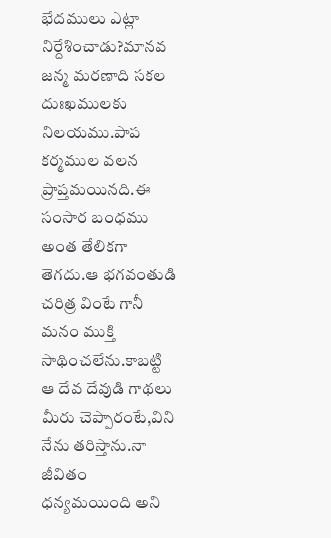భేదములు ఎట్లా నిర్దేశించాడు?మానవ జన్మ మరణాది సకల దుఃఖములకు నిలయము.పాప కర్మముల వలన ప్రాప్తమయినది.ఈ సంసార బంధము అంత తేలికగా తెగదు.ఆ భగవంతుడి చరిత్ర వింటే గానీ మనం ముక్తి సాథించలేను.కాబట్టి ఆ దేవ దేవుడి గాథలు మీరు చెప్పారంటే,విని నేను తరిస్తాను.నా జీవితం ధన్యమయింది అని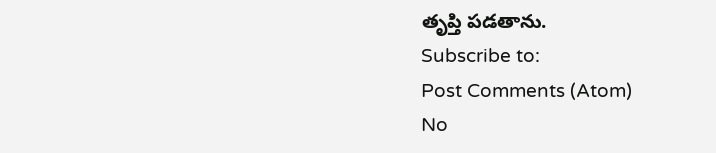తృప్తి పడతాను.
Subscribe to:
Post Comments (Atom)
No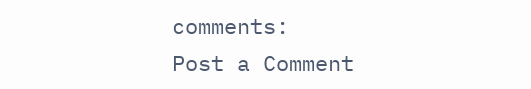comments:
Post a Comment